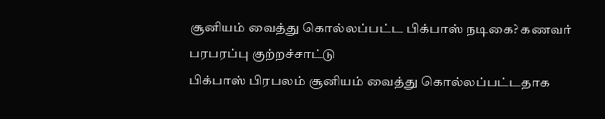சூனியம் வைத்து கொல்லப்பட்ட பிக்பாஸ் நடிகை? கணவர் பரபரப்பு குற்றச்சாட்டு
பிக்பாஸ் பிரபலம் சூனியம் வைத்து கொல்லப்பட்டதாக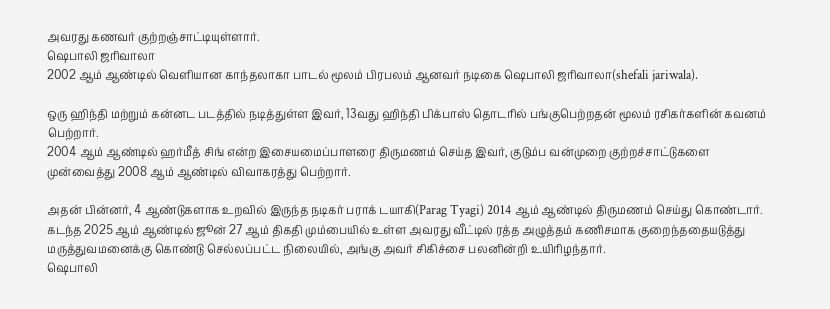அவரது கணவர் குற்றஞ்சாட்டியுள்ளார்.
ஷெபாலி ஜரிவாலா
2002 ஆம் ஆண்டில் வெளியான காந்தலாகா பாடல் மூலம் பிரபலம் ஆனவர் நடிகை ஷெபாலி ஜரிவாலா(shefali jariwala).

ஒரு ஹிந்தி மற்றும் கன்னட படத்தில் நடித்துள்ள இவர், 13வது ஹிந்தி பிக்பாஸ் தொடரில் பங்குபெற்றதன் மூலம் ரசிகர்களின் கவனம் பெற்றார்.
2004 ஆம் ஆண்டில் ஹர்மீத் சிங் என்ற இசையமைப்பாளரை திருமணம் செய்த இவர், குடும்ப வன்முறை குற்றச்சாட்டுகளை முன்வைத்து 2008 ஆம் ஆண்டில் விவாகரத்து பெற்றார்.

அதன் பின்னர், 4 ஆண்டுகளாக உறவில் இருந்த நடிகர் பராக் டயாகி(Parag Tyagi) 2014 ஆம் ஆண்டில் திருமணம் செய்து கொண்டார்.
கடந்த 2025 ஆம் ஆண்டில் ஜூன் 27 ஆம் திகதி மும்பையில் உள்ள அவரது வீட்டில் ரத்த அழுத்தம் கணிசமாக குறைந்ததையடுத்து மருத்துவமனைக்கு கொண்டு செல்லப்பட்ட நிலையில், அங்கு அவர் சிகிச்சை பலனின்றி உயிரிழந்தார்.
ஷெபாலி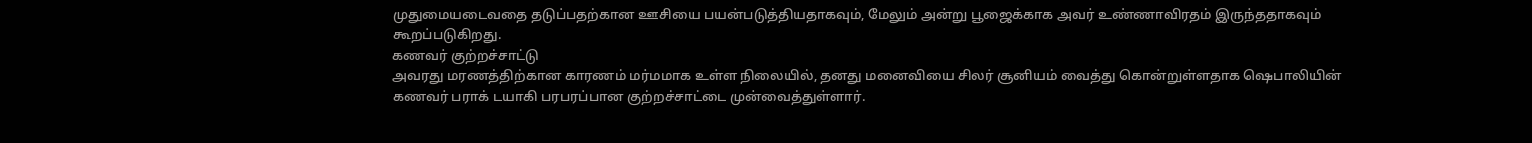முதுமையடைவதை தடுப்பதற்கான ஊசியை பயன்படுத்தியதாகவும், மேலும் அன்று பூஜைக்காக அவர் உண்ணாவிரதம் இருந்ததாகவும் கூறப்படுகிறது.
கணவர் குற்றச்சாட்டு
அவரது மரணத்திற்கான காரணம் மர்மமாக உள்ள நிலையில், தனது மனைவியை சிலர் சூனியம் வைத்து கொன்றுள்ளதாக ஷெபாலியின் கணவர் பராக் டயாகி பரபரப்பான குற்றச்சாட்டை முன்வைத்துள்ளார்.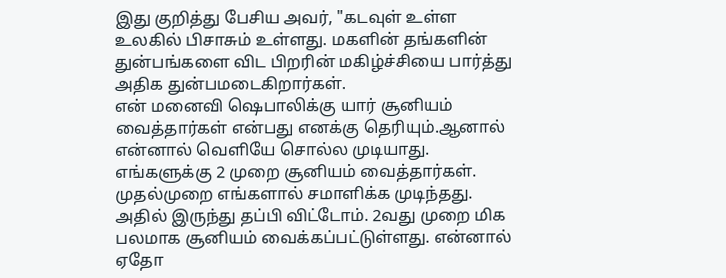இது குறித்து பேசிய அவர், "கடவுள் உள்ள உலகில் பிசாசும் உள்ளது. மகளின் தங்களின் துன்பங்களை விட பிறரின் மகிழ்ச்சியை பார்த்து அதிக துன்பமடைகிறார்கள்.
என் மனைவி ஷெபாலிக்கு யார் சூனியம் வைத்தார்கள் என்பது எனக்கு தெரியும்.ஆனால் என்னால் வெளியே சொல்ல முடியாது.
எங்களுக்கு 2 முறை சூனியம் வைத்தார்கள். முதல்முறை எங்களால் சமாளிக்க முடிந்தது. அதில் இருந்து தப்பி விட்டோம். 2வது முறை மிக பலமாக சூனியம் வைக்கப்பட்டுள்ளது. என்னால் ஏதோ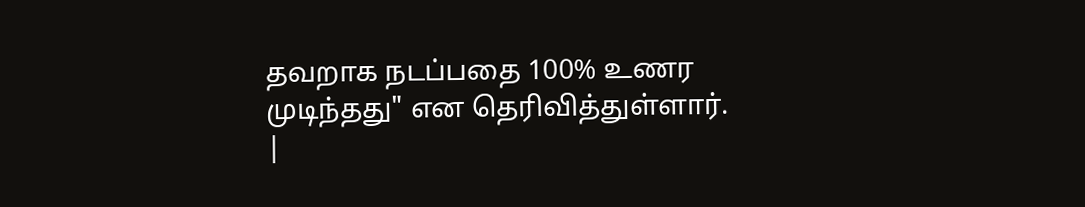தவறாக நடப்பதை 100% உணர முடிந்தது" என தெரிவித்துள்ளார்.
|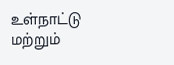உள்நாட்டு மற்றும்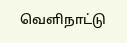வெளிநாட்டு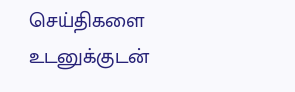செய்திகளை உடனுக்குடன்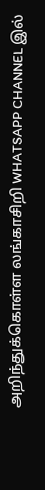அறிந்துக்கொள்ள லங்காசிறி WHATSAPP CHANNEL இல்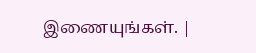இணையுங்கள். |